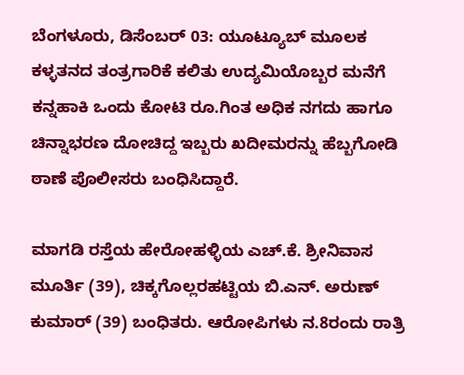ಬೆಂಗಳೂರು, ಡಿಸೆಂಬರ್ 03: ಯೂಟ್ಯೂಬ್‌ ಮೂಲಕ ಕಳ್ಳತನದ ತಂತ್ರಗಾರಿಕೆ ಕಲಿತು ಉದ್ಯಮಿಯೊಬ್ಬರ ಮನೆಗೆ ಕನ್ನಹಾಕಿ ಒಂದು ಕೋಟಿ ರೂ.ಗಿಂತ ಅಧಿಕ ನಗದು ಹಾಗೂ ಚಿನ್ನಾಭರಣ ದೋಚಿದ್ದ ಇಬ್ಬರು ಖದೀಮರನ್ನು ಹೆಬ್ಬಗೋಡಿ ಠಾಣೆ ಪೊಲೀಸರು ಬಂಧಿಸಿದ್ದಾರೆ.

ಮಾಗಡಿ ರಸ್ತೆಯ ಹೇರೋಹಳ್ಳಿಯ ಎಚ್‌.ಕೆ. ಶ್ರೀನಿವಾಸ ಮೂರ್ತಿ (39), ಚಿಕ್ಕಗೊಲ್ಲರಹಟ್ಟಿಯ ಬಿ.ಎನ್‌. ಅರುಣ್‌ ಕುಮಾರ್‌ (39) ಬಂಧಿತರು. ಆರೋಪಿಗಳು ನ.8ರಂದು ರಾತ್ರಿ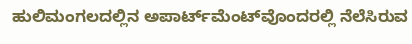ಹುಲಿಮಂಗಲದಲ್ಲಿನ ಅಪಾರ್ಟ್‌ಮೆಂಟ್‌ವೊಂದರಲ್ಲಿ ನೆಲೆಸಿರುವ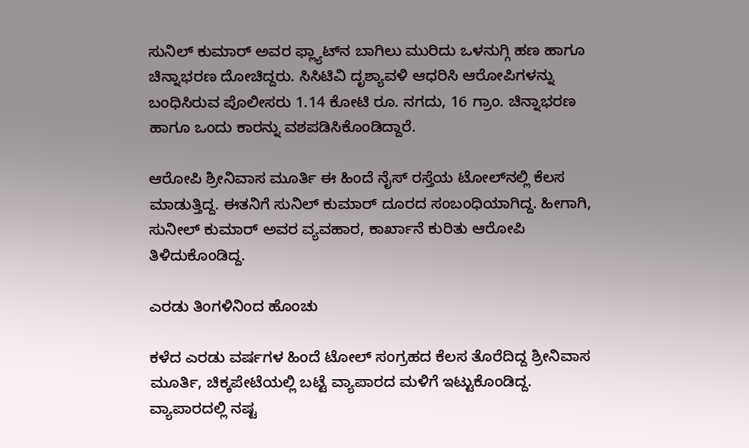ಸುನಿಲ್‌ ಕುಮಾರ್‌ ಅವರ ಫ್ಲ್ಯಾಟ್‌ನ ಬಾಗಿಲು ಮುರಿದು ಒಳನುಗ್ಗಿ ಹಣ ಹಾಗೂ ಚಿನ್ನಾಭರಣ ದೋಚಿದ್ದರು. ಸಿಸಿಟಿವಿ ದೃಶ್ಯಾವಳಿ ಆಧರಿಸಿ ಆರೋಪಿಗಳನ್ನು ಬಂಧಿಸಿರುವ ಪೊಲೀಸರು 1.14 ಕೋಟಿ ರೂ. ನಗದು, 16 ಗ್ರಾಂ. ಚಿನ್ನಾಭರಣ ಹಾಗೂ ಒಂದು ಕಾರನ್ನು ವಶಪಡಿಸಿಕೊಂಡಿದ್ದಾರೆ.

ಆರೋಪಿ ಶ್ರೀನಿವಾಸ ಮೂರ್ತಿ ಈ ಹಿಂದೆ ನೈಸ್‌ ರಸ್ತೆಯ ಟೋಲ್‌ನಲ್ಲಿ ಕೆಲಸ ಮಾಡುತ್ತಿದ್ದ. ಈತನಿಗೆ ಸುನಿಲ್‌ ಕುಮಾರ್‌ ದೂರದ ಸಂಬಂಧಿಯಾಗಿದ್ದ. ಹೀಗಾಗಿ, ಸುನೀಲ್‌ ಕುಮಾರ್‌ ಅವರ ವ್ಯವಹಾರ, ಕಾರ್ಖಾನೆ ಕುರಿತು ಆರೋಪಿ ತಿಳಿದುಕೊಂಡಿದ್ದ.

ಎರಡು ತಿಂಗಳಿನಿಂದ ಹೊಂಚು

ಕಳೆದ ಎರಡು ವರ್ಷಗಳ ಹಿಂದೆ ಟೋಲ್‌ ಸಂಗ್ರಹದ ಕೆಲಸ ತೊರೆದಿದ್ದ ಶ್ರೀನಿವಾಸ ಮೂರ್ತಿ, ಚಿಕ್ಕಪೇಟೆಯಲ್ಲಿ ಬಟ್ಟೆ ವ್ಯಾಪಾರದ ಮಳಿಗೆ ಇಟ್ಟುಕೊಂಡಿದ್ದ. ವ್ಯಾಪಾರದಲ್ಲಿ ನಷ್ಟ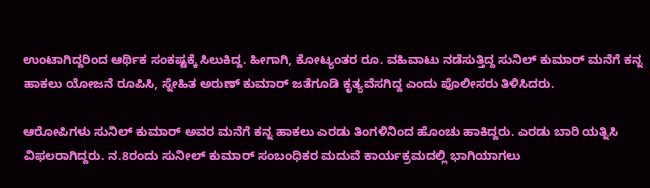ಉಂಟಾಗಿದ್ದರಿಂದ ಆರ್ಥಿಕ ಸಂಕಷ್ಟಕ್ಕೆ ಸಿಲುಕಿದ್ದ. ಹೀಗಾಗಿ, ಕೋಟ್ಯಂತರ ರೂ. ವಹಿವಾಟು ನಡೆಸುತ್ತಿದ್ದ ಸುನಿಲ್‌ ಕುಮಾರ್‌ ಮನೆಗೆ ಕನ್ನ ಹಾಕಲು ಯೋಜನೆ ರೂಪಿಸಿ, ಸ್ನೇಹಿತ ಅರುಣ್‌ ಕುಮಾರ್‌ ಜತೆಗೂಡಿ ಕೃತ್ಯವೆಸಗಿದ್ದ ಎಂದು ಪೊಲೀಸರು ತಿಳಿಸಿದರು.

ಆರೋಪಿಗಳು ಸುನಿಲ್‌ ಕುಮಾರ್‌ ಅವರ ಮನೆಗೆ ಕನ್ನ ಹಾಕಲು ಎರಡು ತಿಂಗಳಿನಿಂದ ಹೊಂಚು ಹಾಕಿದ್ದರು. ಎರಡು ಬಾರಿ ಯತ್ನಿಸಿ ವಿಫಲರಾಗಿದ್ದರು. ನ.8ರಂದು ಸುನೀಲ್‌ ಕುಮಾರ್‌ ಸಂಬಂಧಿಕರ ಮದುವೆ ಕಾರ್ಯಕ್ರಮದಲ್ಲಿ ಭಾಗಿಯಾಗಲು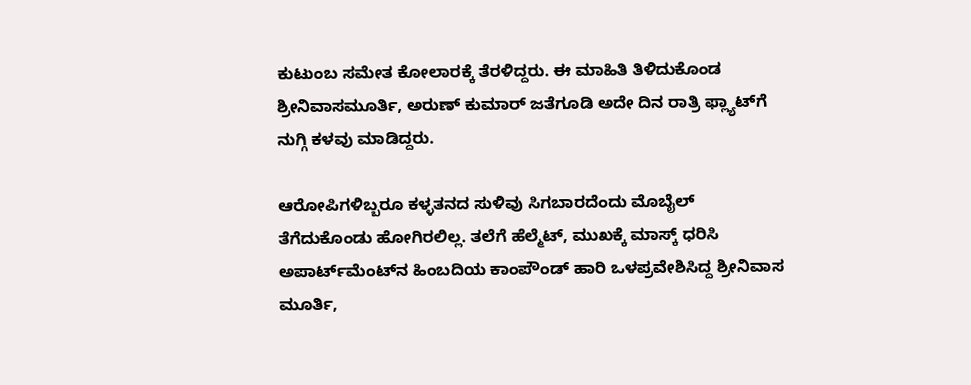ಕುಟುಂಬ ಸಮೇತ ಕೋಲಾರಕ್ಕೆ ತೆರಳಿದ್ದರು. ಈ ಮಾಹಿತಿ ತಿಳಿದುಕೊಂಡ ಶ್ರೀನಿವಾಸಮೂರ್ತಿ, ಅರುಣ್‌ ಕುಮಾರ್‌ ಜತೆಗೂಡಿ ಅದೇ ದಿನ ರಾತ್ರಿ ಫ್ಲ್ಯಾಟ್‌ಗೆ ನುಗ್ಗಿ ಕಳವು ಮಾಡಿದ್ದರು.

ಆರೋಪಿಗಳಿಬ್ಬರೂ ಕಳ್ಳತನದ ಸುಳಿವು ಸಿಗಬಾರದೆಂದು ಮೊಬೈಲ್‌ ತೆಗೆದುಕೊಂಡು ಹೋಗಿರಲಿಲ್ಲ. ತಲೆಗೆ ಹೆಲ್ಮೆಟ್‌, ಮುಖಕ್ಕೆ ಮಾಸ್ಕ್‌ ಧರಿಸಿ ಅಪಾರ್ಟ್‌ಮೆಂಟ್‌ನ ಹಿಂಬದಿಯ ಕಾಂಪೌಂಡ್‌ ಹಾರಿ ಒಳಪ್ರವೇಶಿಸಿದ್ದ ಶ್ರೀನಿವಾಸ ಮೂರ್ತಿ,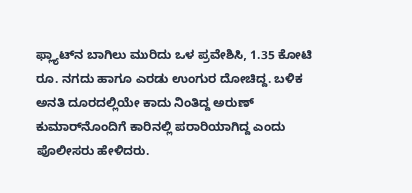ಫ್ಲ್ಯಾಟ್‌ನ ಬಾಗಿಲು ಮುರಿದು ಒಳ ಪ್ರವೇಶಿಸಿ, 1.35 ಕೋಟಿ ರೂ. ನಗದು ಹಾಗೂ ಎರಡು ಉಂಗುರ ದೋಚಿದ್ದ. ಬಳಿಕ ಅನತಿ ದೂರದಲ್ಲಿಯೇ ಕಾದು ನಿಂತಿದ್ದ ಅರುಣ್‌ ಕುಮಾರ್‌ನೊಂದಿಗೆ ಕಾರಿನಲ್ಲಿ ಪರಾರಿಯಾಗಿದ್ದ ಎಂದು ಪೊಲೀಸರು ಹೇಳಿದರು.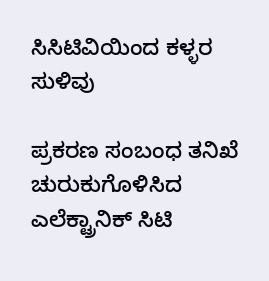ಸಿಸಿಟಿವಿಯಿಂದ ಕಳ್ಳರ ಸುಳಿವು

ಪ್ರಕರಣ ಸಂಬಂಧ ತನಿಖೆ ಚುರುಕುಗೊಳಿಸಿದ ಎಲೆಕ್ಟ್ರಾನಿಕ್‌ ಸಿಟಿ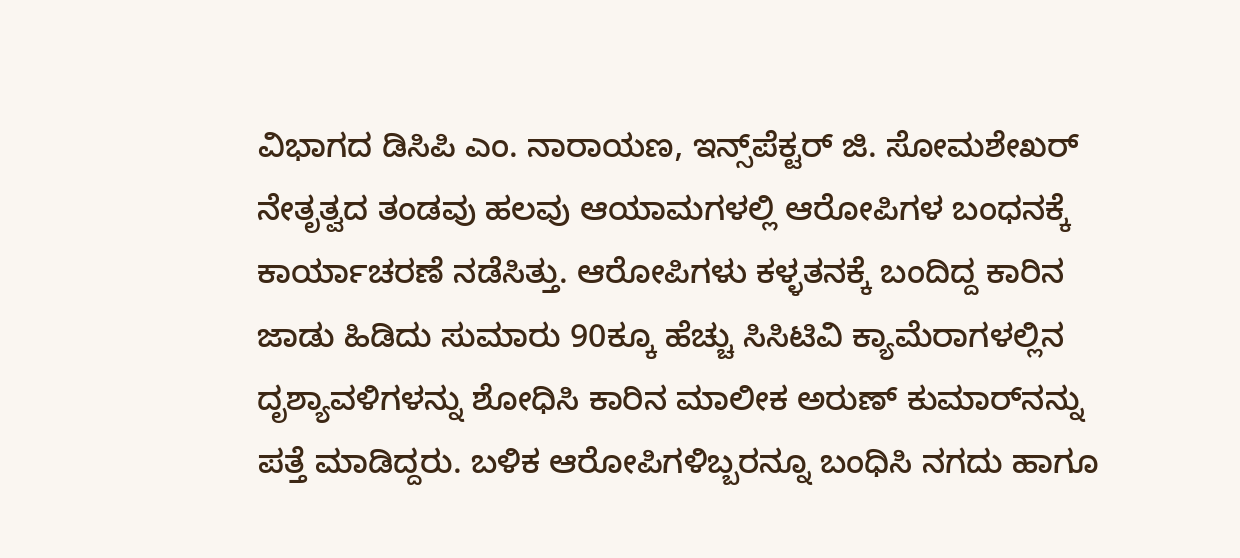ವಿಭಾಗದ ಡಿಸಿಪಿ ಎಂ. ನಾರಾಯಣ, ಇನ್ಸ್‌ಪೆಕ್ಟರ್‌ ಜಿ. ಸೋಮಶೇಖರ್‌ ನೇತೃತ್ವದ ತಂಡವು ಹಲವು ಆಯಾಮಗಳಲ್ಲಿ ಆರೋಪಿಗಳ ಬಂಧನಕ್ಕೆ ಕಾರ್ಯಾಚರಣೆ ನಡೆಸಿತ್ತು. ಆರೋಪಿಗಳು ಕಳ್ಳತನಕ್ಕೆ ಬಂದಿದ್ದ ಕಾರಿನ ಜಾಡು ಹಿಡಿದು ಸುಮಾರು 90ಕ್ಕೂ ಹೆಚ್ಚು ಸಿಸಿಟಿವಿ ಕ್ಯಾಮೆರಾಗಳಲ್ಲಿನ ದೃಶ್ಯಾವಳಿಗಳನ್ನು ಶೋಧಿಸಿ ಕಾರಿನ ಮಾಲೀಕ ಅರುಣ್‌ ಕುಮಾರ್‌ನನ್ನು ಪತ್ತೆ ಮಾಡಿದ್ದರು. ಬಳಿಕ ಆರೋಪಿಗಳಿಬ್ಬರನ್ನೂ ಬಂಧಿಸಿ ನಗದು ಹಾಗೂ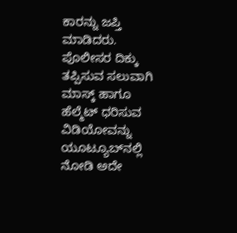ಕಾರನ್ನು ಜಪ್ತಿ ಮಾಡಿದರು. ಪೊಲೀಸರ ದಿಕ್ಕು ತಪ್ಪಿಸುವ ಸಲುವಾಗಿ ಮಾಸ್ಕ್‌ ಹಾಗೂ ಹೆಲ್ಮೆಟ್‌ ಧರಿಸುವ ವಿಡಿಯೋವನ್ನು ಯೂಟ್ಯೂಬ್‌ನಲ್ಲಿ ನೋಡಿ ಅದೇ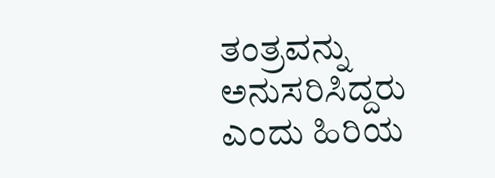ತಂತ್ರವನ್ನು ಅನುಸರಿಸಿದ್ದರು ಎಂದು ಹಿರಿಯ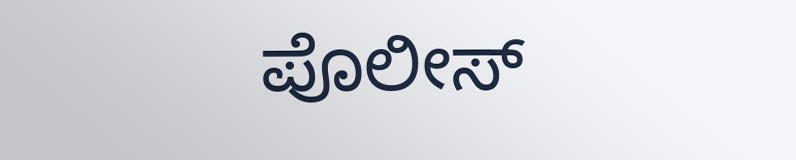ಪೊಲೀಸ್‌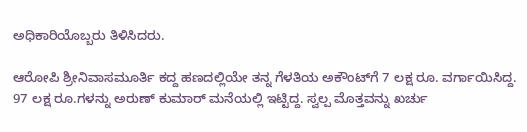ಅಧಿಕಾರಿಯೊಬ್ಬರು ತಿಳಿಸಿದರು.

ಆರೋಪಿ ಶ್ರೀನಿವಾಸಮೂರ್ತಿ ಕದ್ದ ಹಣದಲ್ಲಿಯೇ ತನ್ನ ಗೆಳತಿಯ ಅಕೌಂಟ್‌ಗೆ 7 ಲಕ್ಷ ರೂ. ವರ್ಗಾಯಿಸಿದ್ದ. 97 ಲಕ್ಷ ರೂ.ಗಳನ್ನು ಅರುಣ್‌ ಕುಮಾರ್‌ ಮನೆಯಲ್ಲಿ ಇಟ್ಟಿದ್ದ. ಸ್ವಲ್ಪ ಮೊತ್ತವನ್ನು ಖರ್ಚು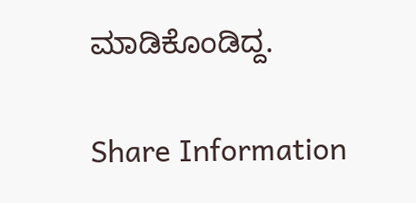ಮಾಡಿಕೊಂಡಿದ್ದ.

Share Information